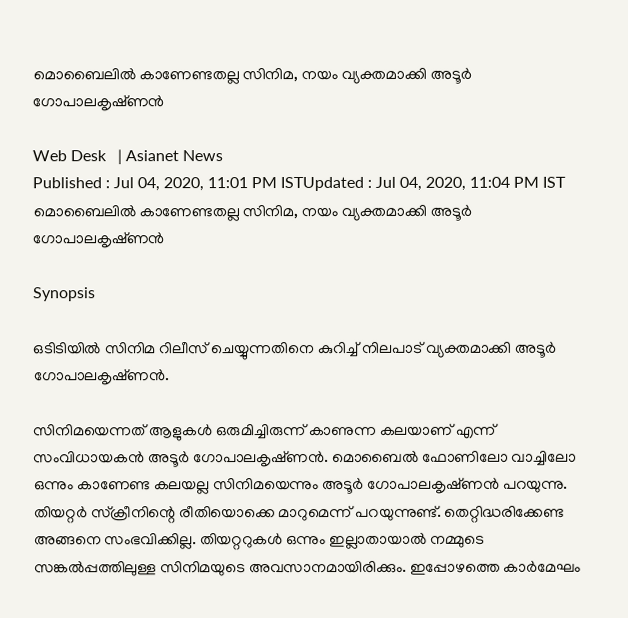മൊബൈലില്‍ കാണേണ്ടതല്ല സിനിമ, നയം വ്യക്തമാക്കി അടൂര്‍ ഗോപാലകൃഷ്‍ണൻ

Web Desk   | Asianet News
Published : Jul 04, 2020, 11:01 PM ISTUpdated : Jul 04, 2020, 11:04 PM IST
മൊബൈലില്‍ കാണേണ്ടതല്ല സിനിമ, നയം വ്യക്തമാക്കി അടൂര്‍ ഗോപാലകൃഷ്‍ണൻ

Synopsis

ഒടിടിയില്‍ സിനിമ റിലീസ് ചെയ്യുന്നതിനെ കുറിച്ച് നിലപാട് വ്യക്തമാക്കി അടൂര്‍ ഗോപാലകൃഷ്‍ണൻ.

സിനിമയെന്നത് ആളുകള്‍ ഒരുമിച്ചിരുന്ന് കാണുന്ന കലയാണ് എന്ന് സംവിധായകൻ അടൂര്‍ ഗോപാലകൃഷ്‍ണൻ. മൊബൈല്‍ ഫോണിലോ വാച്ചിലോ ഒന്നും കാണേണ്ട കലയല്ല സിനിമയെന്നും അടൂര്‍ ഗോപാലകൃഷ്‍ണൻ പറയുന്നു. തിയറ്റര്‍ സ്‍ക്രീനിന്റെ രീതിയൊക്കെ മാറുമെന്ന് പറയുന്നുണ്ട്. തെറ്റിദ്ധരിക്കേണ്ട അങ്ങനെ സംഭവിക്കില്ല. തിയറ്ററുകള്‍ ഒന്നും ഇല്ലാതായാല്‍ നമ്മുടെ സങ്കല്‍പ്പത്തിലുള്ള സിനിമയുടെ അവസാനമായിരിക്കും. ഇപ്പോഴത്തെ കാര്‍മേഘം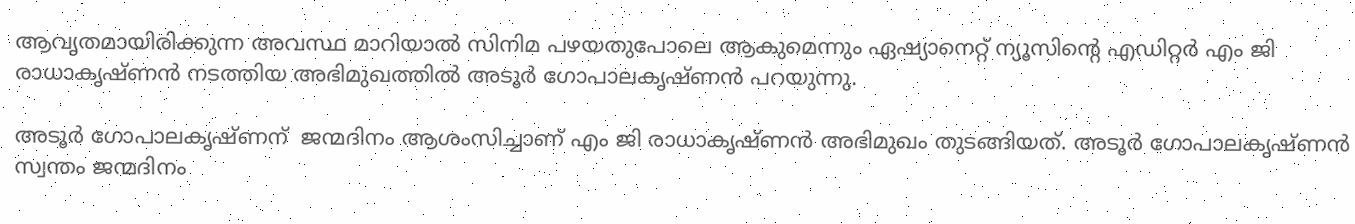ആവൃതമായിരിക്കുന്ന അവസ്ഥ മാറിയാല്‍ സിനിമ പഴയതുപോലെ ആകുമെന്നും ഏഷ്യാനെറ്റ് ന്യൂസിന്റെ എഡിറ്റര്‍ എം ജി രാധാകൃഷ്‍ണൻ നടത്തിയ അഭിമുഖത്തില്‍ അടൂര്‍ ഗോപാലകൃഷ്‍ണൻ പറയുന്നു.

അടൂര്‍ ഗോപാലകൃഷ്‍ണന്  ജന്മദിനം ആശംസിച്ചാണ് എം ജി രാധാകൃഷ്‍ണൻ അഭിമുഖം തുടങ്ങിയത്. അടൂര്‍ ഗോപാലകൃഷ്‍ണൻ സ്വന്തം ജന്മദിനം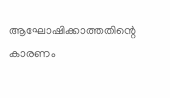ആഘോഷിക്കാത്തതിന്റെ കാരണം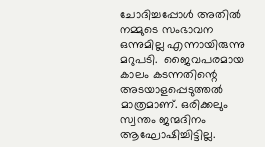ചോദിച്ചപ്പോള്‍ അതില്‍ നമ്മുടെ സംഭാവന ഒന്നുമില്ല എന്നായിരുന്നു മറുപടി.  ജൈവപരമായ കാലം കടന്നതിന്റെ അടയാളപ്പെടുത്തല്‍ മാത്രമാണ്. ഒരിക്കലും സ്വന്തം ജന്മദിനം ആഘോഷിച്ചിട്ടില്ല.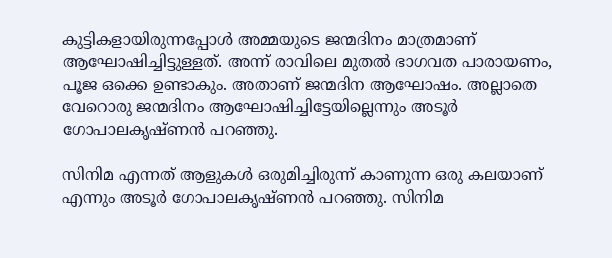കുട്ടികളായിരുന്നപ്പോള്‍ അമ്മയുടെ ജന്മദിനം മാത്രമാണ് ആഘോഷിച്ചിട്ടുള്ളത്. അന്ന് രാവിലെ മുതല്‍ ഭാഗവത പാരായണം, പൂജ ഒക്കെ ഉണ്ടാകും. അതാണ് ജന്മദിന ആഘോഷം. അല്ലാതെ വേറൊരു ജന്മദിനം ആഘോഷിച്ചിട്ടേയില്ലെന്നും അടൂര്‍ ഗോപാലകൃഷ്‍ണൻ പറഞ്ഞു.

സിനിമ എന്നത് ആളുകള്‍ ഒരുമിച്ചിരുന്ന് കാണുന്ന ഒരു കലയാണ് എന്നും അടൂര്‍ ഗോപാലകൃഷ്‍ണൻ പറഞ്ഞു. സിനിമ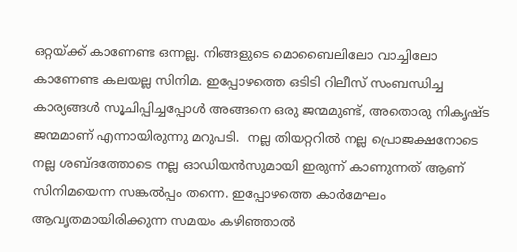ഒറ്റയ്‍ക്ക് കാണേണ്ട ഒന്നല്ല. നിങ്ങളുടെ മൊബൈലിലോ വാച്ചിലോ കാണേണ്ട കലയല്ല സിനിമ. ഇപ്പോഴത്തെ ഒടിടി റിലീസ് സംബന്ധിച്ച കാര്യങ്ങള്‍ സൂചിപ്പിച്ചപ്പോള്‍ അങ്ങനെ ഒരു ജന്മമുണ്ട്, അതൊരു നികൃഷ്‍ട ജന്മമാണ് എന്നായിരുന്നു മറുപടി.  നല്ല തിയറ്ററില്‍ നല്ല പ്രൊജക്ഷനോടെ നല്ല ശബ്‍ദത്തോടെ നല്ല ഓഡിയൻസുമായി ഇരുന്ന് കാണുന്നത് ആണ് സിനിമയെന്ന സങ്കല്‍പ്പം തന്നെ. ഇപ്പോഴത്തെ കാര്‍മേഘം ആവൃതമായിരിക്കുന്ന സമയം കഴിഞ്ഞാല്‍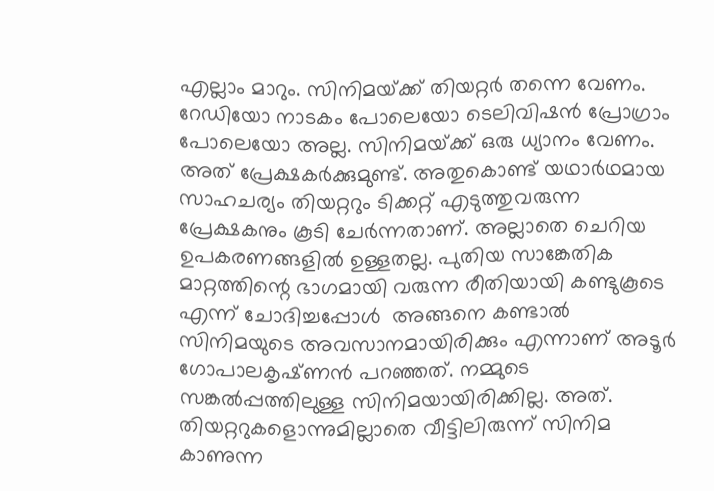എല്ലാം മാറും. സിനിമയ്‍ക്ക് തിയറ്റര്‍ തന്നെ വേണം. റേഡിയോ നാടകം പോലെയോ ടെലിവിഷൻ പ്രോഗ്രാം പോലെയോ അല്ല. സിനിമയ്‍ക്ക് ഒരു ധ്യാനം വേണം.  അത് പ്രേക്ഷകര്‍ക്കുമുണ്ട്. അതുകൊണ്ട് യഥാര്‍ഥമായ സാഹചര്യം തിയറ്ററും ടിക്കറ്റ് എടുത്തുവരുന്ന പ്രേക്ഷകനും കൂടി ചേര്‍ന്നതാണ്. അല്ലാതെ ചെറിയ ഉപകരണങ്ങളില്‍ ഉള്ളതല്ല. പുതിയ സാങ്കേതിക മാറ്റത്തിന്റെ ഭാഗമായി വരുന്ന രീതിയായി കണ്ടുകൂടെ എന്ന് ചോദിച്ചപ്പോള്‍  അങ്ങനെ കണ്ടാല്‍ സിനിമയുടെ അവസാനമായിരിക്കും എന്നാണ് അടൂര്‍ ഗോപാലകൃഷ്‍ണൻ പറഞ്ഞത്. നമ്മുടെ സങ്കല്‍പ്പത്തിലുള്ള സിനിമയായിരിക്കില്ല. അത്. തിയറ്ററുകളൊന്നുമില്ലാതെ വീട്ടിലിരുന്ന് സിനിമ കാണുന്ന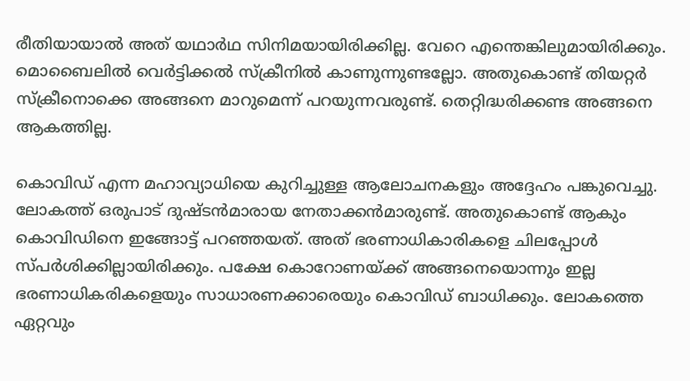രീതിയായാല്‍ അത് യഥാര്‍ഥ സിനിമയായിരിക്കില്ല. വേറെ എന്തെങ്കിലുമായിരിക്കും. മൊബൈലില്‍ വെര്‍ട്ടിക്കല്‍ സ്ക്രീനില്‍ കാണുന്നുണ്ടല്ലോ. അതുകൊണ്ട് തിയറ്റര്‍ സ്‍ക്രീനൊക്കെ അങ്ങനെ മാറുമെന്ന് പറയുന്നവരുണ്ട്. തെറ്റിദ്ധരിക്കണ്ട അങ്ങനെ ആകത്തില്ല.

കൊവിഡ് എന്ന മഹാവ്യാധിയെ കുറിച്ചുള്ള ആലോചനകളും അദ്ദേഹം പങ്കുവെച്ചു. ലോകത്ത് ഒരുപാട് ദുഷ്‍ടൻമാരായ നേതാക്കൻമാരുണ്ട്. അതുകൊണ്ട് ആകും കൊവിഡിനെ ഇങ്ങോട്ട് പറഞ്ഞയത്. അത് ഭരണാധികാരികളെ ചിലപ്പോള്‍ സ്‍പര്‍ശിക്കില്ലായിരിക്കും. പക്ഷേ കൊറോണയ്‍ക്ക് അങ്ങനെയൊന്നും ഇല്ല ഭരണാധികരികളെയും സാധാരണക്കാരെയും കൊവിഡ് ബാധിക്കും. ലോകത്തെ ഏറ്റവും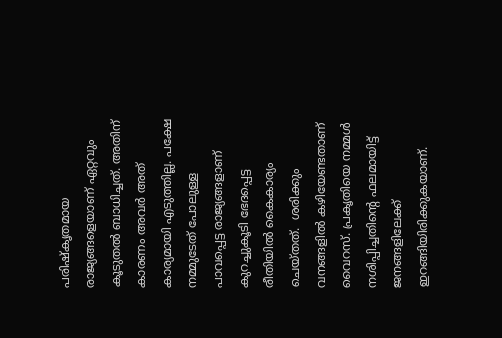പരിഷ്‍കൃതമായ രാജ്യങ്ങളെയാണ് ഏറ്റവും കൂടുതല്‍ ബാധിച്ചത്. അതിന് കാരണം അവര്‍ അത് കാര്യമായി എടുത്തില്ല. പക്ഷേ നമ്മുടേത് പോലുള്ള പാവപ്പെട്ട രാജ്യങ്ങളാണ് കുറച്ചുകൂടി ഭേദപ്പെട്ട രീതിയില്‍ കൈകാര്യം ചെയ്‍തത്.  ശരിക്കും വനങ്ങളില്‍ കഴിയേണ്ടതാണ് വൈറസ്. പ്രകൃതിയെ നമ്മള്‍ നശിപ്പിച്ചതിന്റെ ഫലമായിട്ട് ജനങ്ങളിലേക്ക് ഇറങ്ങിയിരിക്കുകയാണ്.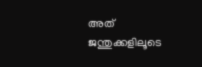അത് ജന്തുക്കളിലൂടെ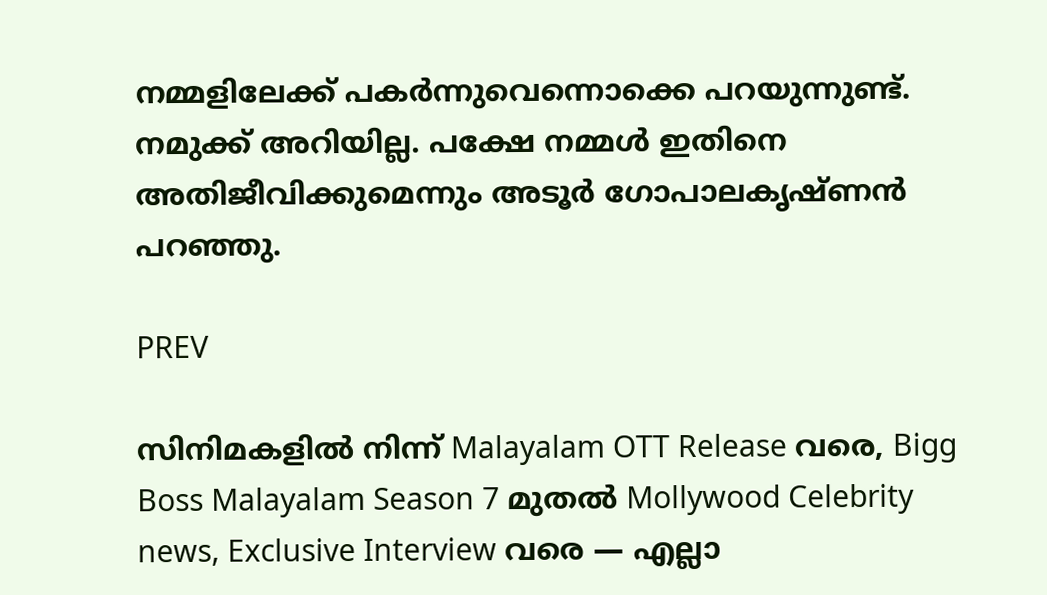നമ്മളിലേക്ക് പകര്‍ന്നുവെന്നൊക്കെ പറയുന്നുണ്ട്. നമുക്ക് അറിയില്ല. പക്ഷേ നമ്മള്‍ ഇതിനെ അതിജീവിക്കുമെന്നും അടൂര്‍ ഗോപാലകൃഷ്‍ണൻ പറഞ്ഞു.

PREV

സിനിമകളിൽ നിന്ന് Malayalam OTT Release വരെ, Bigg Boss Malayalam Season 7 മുതൽ Mollywood Celebrity news, Exclusive Interview വരെ — എല്ലാ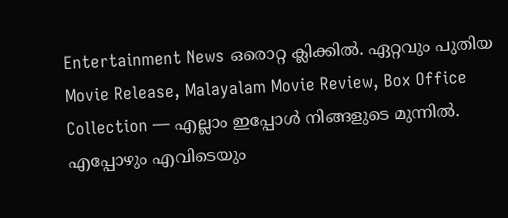Entertainment News ഒരൊറ്റ ക്ലിക്കിൽ. ഏറ്റവും പുതിയ Movie Release, Malayalam Movie Review, Box Office Collection — എല്ലാം ഇപ്പോൾ നിങ്ങളുടെ മുന്നിൽ. എപ്പോഴും എവിടെയും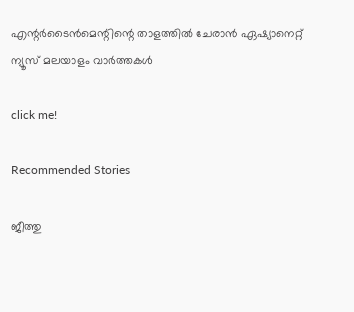എന്റർടൈൻമെന്റിന്റെ താളത്തിൽ ചേരാൻ ഏഷ്യാനെറ്റ് ന്യൂസ് മലയാളം വാർത്തകൾ

click me!

Recommended Stories

ജീത്തു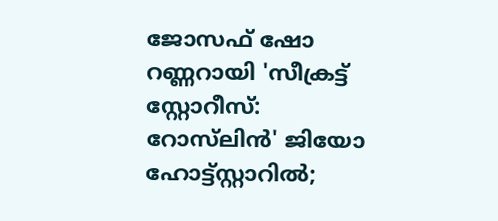ജോസഫ് ഷോ റണ്ണറായി 'സീക്രട്ട് സ്റ്റോറീസ്: റോസ്‍ലിൻ' ജിയോ ഹോട്ട്സ്റ്റാറിൽ;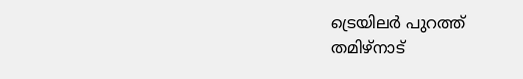ട്രെയിലർ പുറത്ത്
തമിഴ്നാട്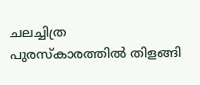ചലച്ചിത്ര പുരസ്കാരത്തിൽ തിളങ്ങി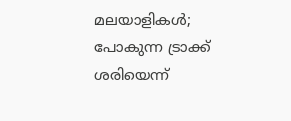മലയാളികൾ; പോകുന്ന ട്രാക്ക് ശരിയെന്ന്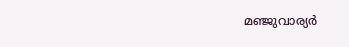മഞ്ജുവാര്യർ